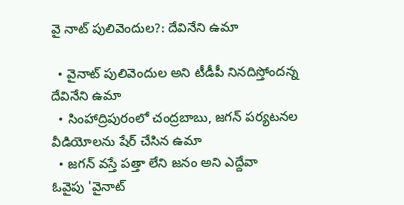వై నాట్ పులివెందుల?: దేవినేని ఉమా

  • వైనాట్ పులివెందుల అని టీడీపీ నినదిస్తోందన్న దేవినేని ఉమా
  • సింహాద్రిపురంలో చంద్రబాబు, జగన్ పర్యటనల వీడియోలను షేర్ చేసిన ఉమా
  • జగన్ వస్తే పత్తా లేని జనం అని ఎద్దేవా
ఓవైపు 'వైనాట్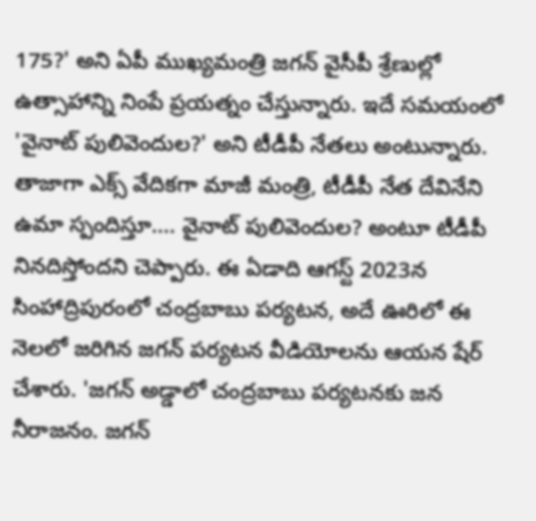175?' అని ఏపీ ముఖ్యమంత్రి జగన్ వైసీపీ శ్రేణుల్లో ఉత్సాహాన్ని నింపే ప్రయత్నం చేస్తున్నారు. ఇదే సమయంలో 'వైనాట్ పులివెందుల?' అని టీడీపీ నేతలు అంటున్నారు. తాజాగా ఎక్స్ వేదికగా మాజీ మంత్రి, టీడీపీ నేత దేవినేని ఉమా స్పందిస్తూ.... వైనాట్ పులివెందుల? అంటూ టీడీపీ నినదిస్తోందని చెప్పారు. ఈ ఏడాది ఆగస్ట్ 2023న సింహాద్రిపురంలో చంద్రబాబు పర్యటన, అదే ఊరిలో ఈ నెలలో జరిగిన జగన్ పర్యటన వీడియోలను ఆయన షేర్ చేశారు. 'జగన్ అడ్డాలో చంద్రబాబు పర్యటనకు జన నీరాజనం. జగన్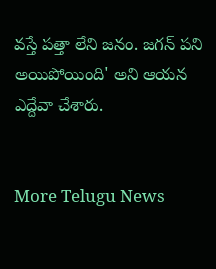వస్తే పత్తా లేని జనం. జగన్ పని అయిపోయింది' అని ఆయన ఎద్దేవా చేశారు.


More Telugu News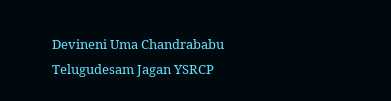Devineni Uma Chandrababu Telugudesam Jagan YSRCP